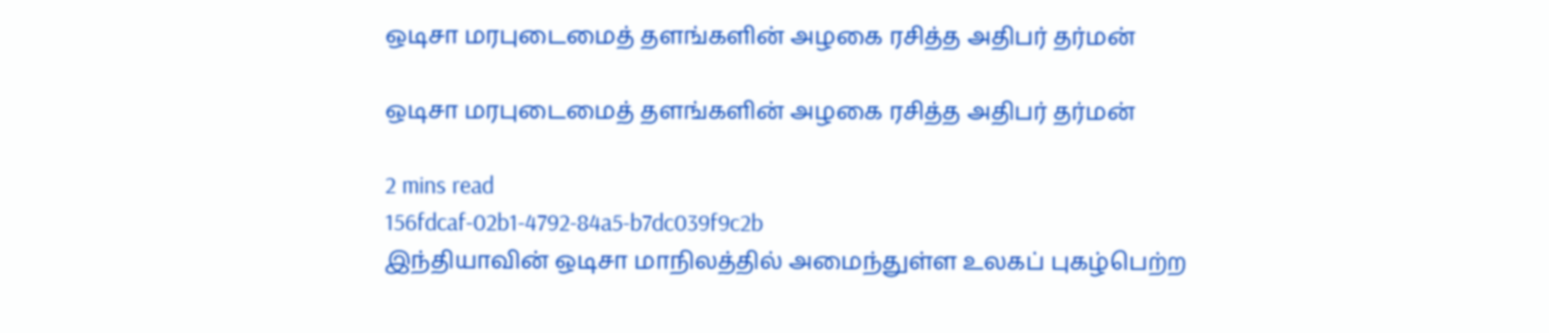ஒடிசா மரபுடைமைத் தளங்களின் அழகை ரசித்த அதிபர் தர்மன்

ஒடிசா மரபுடைமைத் தளங்களின் அழகை ரசித்த அதிபர் தர்மன்

2 mins read
156fdcaf-02b1-4792-84a5-b7dc039f9c2b
இந்தியாவின் ஒடிசா மாநிலத்தில் அமைந்துள்ள உலகப் புகழ்பெற்ற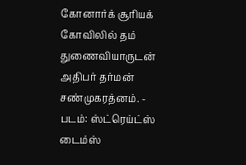கோனார்க் சூரியக் கோவிலில் தம் துணைவியாருடன் அதிபர் தர்மன் சண்முகரத்னம். - படம்: ஸ்ட்ரெய்ட்ஸ் டைம்ஸ்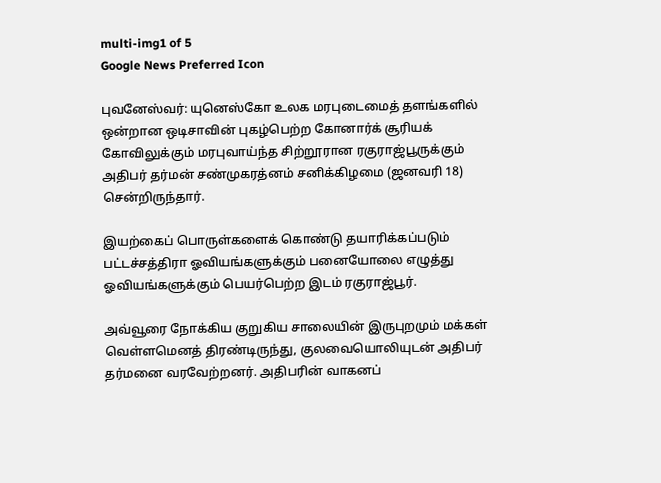multi-img1 of 5
Google News Preferred Icon

புவனேஸ்வர்: யுனெஸ்கோ உலக மரபுடைமைத் தளங்களில் ஒன்றான ஒடிசாவின் புகழ்பெற்ற கோனார்க் சூரியக் கோவிலுக்கும் மரபுவாய்ந்த சிற்றூரான ரகுராஜ்பூருக்கும் அதிபர் தர்மன் சண்முகரத்னம் சனிக்கிழமை (ஜனவரி 18) சென்றிருந்தார்.

இயற்கைப் பொருள்களைக் கொண்டு தயாரிக்கப்படும் பட்டச்சத்திரா ஓவியங்களுக்கும் பனையோலை எழுத்து ஓவியங்களுக்கும் பெயர்பெற்ற இடம் ரகுராஜ்பூர்.

அவ்வூரை நோக்கிய குறுகிய சாலையின் இருபுறமும் மக்கள் வெள்ளமெனத் திரண்டிருந்து, குலவையொலியுடன் அதிபர் தர்மனை வரவேற்றனர். அதிபரின் வாகனப்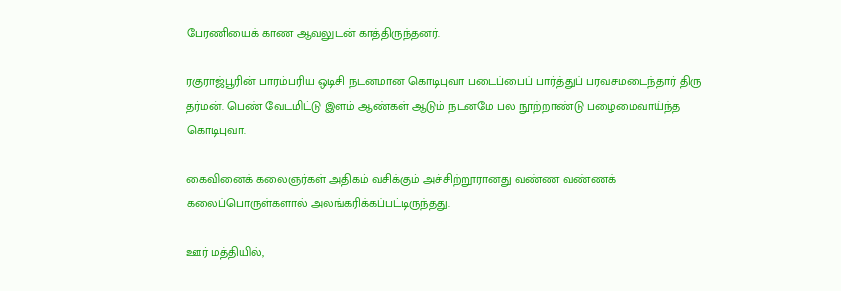பேரணியைக் காண ஆவலுடன் காத்திருந்தனர்.

ரகுராஜ்பூரின் பாரம்பரிய ஒடிசி நடனமான கொடிபுவா படைப்பைப் பார்த்துப் பரவசமடைந்தார் திரு தர்மன். பெண் வேடமிட்டு இளம் ஆண்கள் ஆடும் நடனமே பல நூற்றாண்டு பழைமைவாய்ந்த கொடிபுவா.

கைவினைக் கலைஞர்கள் அதிகம் வசிக்கும் அச்சிற்றூரானது வண்ண வண்ணக் கலைப்பொருள்களால் அலங்கரிக்கப்பட்டிருந்தது.

ஊர் மத்தியில்,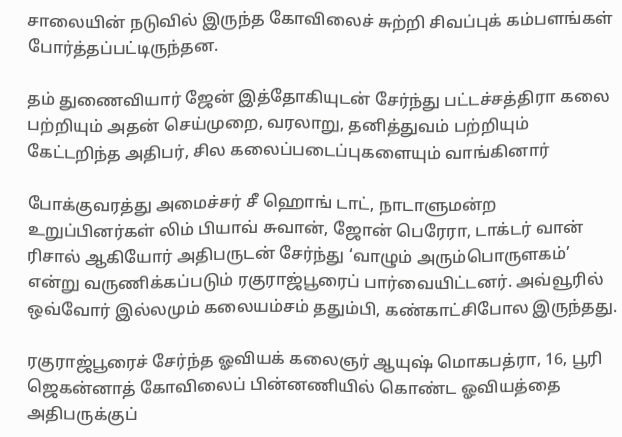சாலையின் நடுவில் இருந்த கோவிலைச் சுற்றி சிவப்புக் கம்பளங்கள் போர்த்தப்பட்டிருந்தன.

தம் துணைவியார் ஜேன் இத்தோகியுடன் சேர்ந்து பட்டச்சத்திரா கலை பற்றியும் அதன் செய்முறை, வரலாறு, தனித்துவம் பற்றியும் கேட்டறிந்த அதிபர், சில கலைப்படைப்புகளையும் வாங்கினார்

போக்குவரத்து அமைச்சர் சீ ஹொங் டாட், நாடாளுமன்ற உறுப்பினர்கள் லிம் பியாவ் சுவான், ஜோன் பெரேரா, டாக்டர் வான் ரிசால் ஆகியோர் அதிபருடன் சேர்ந்து ‘வாழும் அரும்பொருளகம்’ என்று வருணிக்கப்படும் ரகுராஜ்பூரைப் பார்வையிட்டனர். அவ்வூரில் ஒவ்வோர் இல்லமும் கலையம்சம் ததும்பி, கண்காட்சிபோல இருந்தது.

ரகுராஜ்பூரைச் சேர்ந்த ஓவியக் கலைஞர் ஆயுஷ் மொகபத்ரா, 16, பூரி ஜெகன்னாத் கோவிலைப் பின்னணியில் கொண்ட ஓவியத்தை அதிபருக்குப்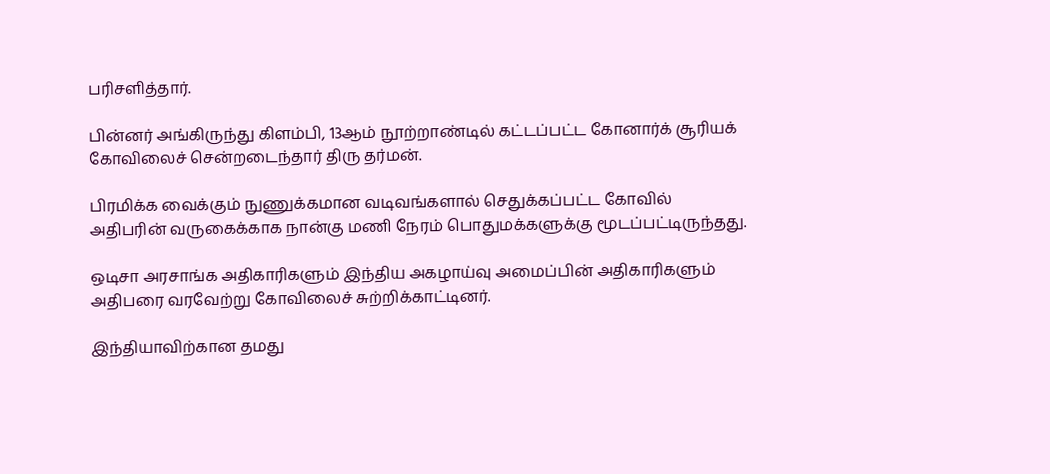பரிசளித்தார்.

பின்னர் அங்கிருந்து கிளம்பி, 13ஆம் நூற்றாண்டில் கட்டப்பட்ட கோனார்க் சூரியக் கோவிலைச் சென்றடைந்தார் திரு தர்மன்.

பிரமிக்க வைக்கும் நுணுக்கமான வடிவங்களால் செதுக்கப்பட்ட கோவில் அதிபரின் வருகைக்காக நான்கு மணி நேரம் பொதுமக்களுக்கு மூடப்பட்டிருந்தது.

ஒடிசா அரசாங்க அதிகாரிகளும் இந்திய அகழாய்வு அமைப்பின் அதிகாரிகளும் அதிபரை வரவேற்று கோவிலைச் சுற்றிக்காட்டினர்.

இந்தியாவிற்கான தமது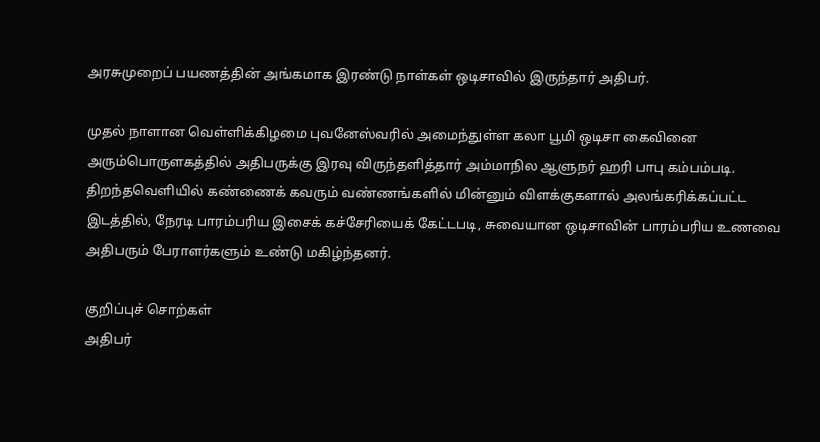அரசுமுறைப் பயணத்தின் அங்கமாக இரண்டு நாள்கள் ஒடிசாவில் இருந்தார் அதிபர்.

முதல் நாளான வெள்ளிக்கிழமை புவனேஸ்வரில் அமைந்துள்ள கலா பூமி ஒடிசா கைவினை அரும்பொருளகத்தில் அதிபருக்கு இரவு விருந்தளித்தார் அம்மாநில ஆளுநர் ஹரி பாபு கம்பம்படி. திறந்தவெளியில் கண்ணைக் கவரும் வண்ணங்களில் மின்னும் விளக்குகளால் அலங்கரிக்கப்பட்ட இடத்தில், நேரடி பாரம்பரிய இசைக் கச்சேரியைக் கேட்டபடி, சுவையான ஒடிசாவின் பாரம்பரிய உணவை அதிபரும் பேராளர்களும் உண்டு மகிழ்ந்தனர்.

குறிப்புச் சொற்கள்
அதிபர்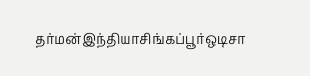தர்மன்இந்தியாசிங்கப்பூர்ஒடிசா